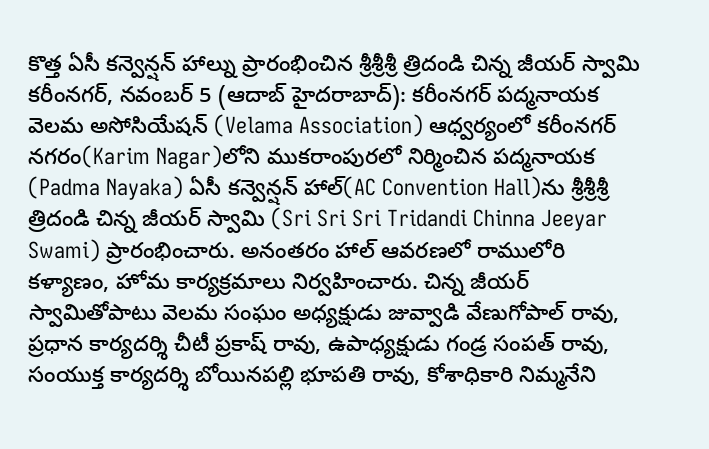కొత్త ఏసీ కన్వెన్షన్ హాల్ను ప్రారంభించిన శ్రీశ్రీశ్రీ త్రిదండి చిన్న జీయర్ స్వామి
కరీంనగర్, నవంబర్ 5 (ఆదాబ్ హైదరాబాద్): కరీంనగర్ పద్మనాయక వెలమ అసోసియేషన్ (Velama Association) ఆధ్వర్యంలో కరీంనగర్ నగరం(Karim Nagar)లోని ముకరాంపురలో నిర్మించిన పద్మనాయక (Padma Nayaka) ఏసీ కన్వెన్షన్ హాల్(AC Convention Hall)ను శ్రీశ్రీశ్రీ త్రిదండి చిన్న జీయర్ స్వామి (Sri Sri Sri Tridandi Chinna Jeeyar Swami) ప్రారంభించారు. అనంతరం హాల్ ఆవరణలో రాములోరి కళ్యాణం, హోమ కార్యక్రమాలు నిర్వహించారు. చిన్న జీయర్ స్వామితోపాటు వెలమ సంఘం అధ్యక్షుడు జువ్వాడి వేణుగోపాల్ రావు, ప్రధాన కార్యదర్శి చీటీ ప్రకాష్ రావు, ఉపాధ్యక్షుడు గండ్ర సంపత్ రావు, సంయుక్త కార్యదర్శి బోయినపల్లి భూపతి రావు, కోశాధికారి నిమ్మనేని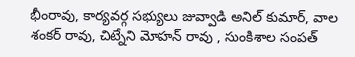భీంరావు, కార్యవర్గ సభ్యులు జువ్వాడి అనిల్ కుమార్, వాల శంకర్ రావు, చిట్నేని మోహన్ రావు , సుంకిశాల సంపత్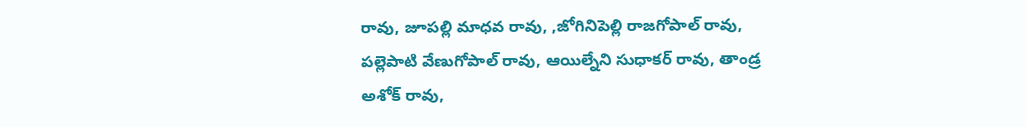రావు, జూపల్లి మాధవ రావు, ,జోగినిపెల్లి రాజగోపాల్ రావు, పల్లెపాటి వేణుగోపాల్ రావు, ఆయిల్నేని సుధాకర్ రావు, తాండ్ర అశోక్ రావు,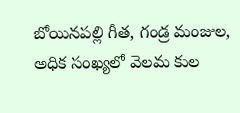బోయినపల్లి గీత, గండ్ర మంజుల, అధిక సంఖ్యలో వెలమ కుల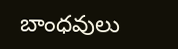బాంధవులు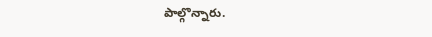పాల్గొన్నారు.